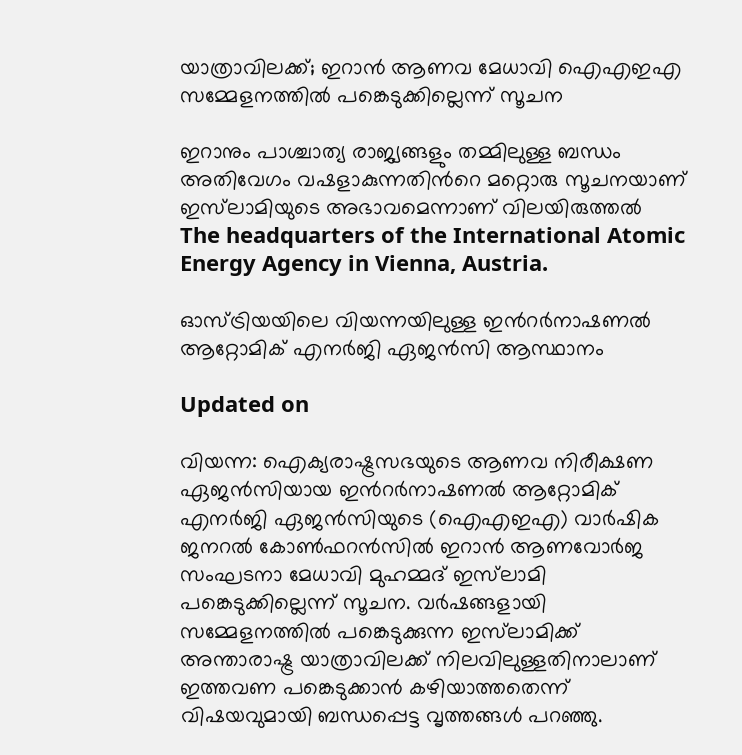യാത്രാവിലക്ക്; ഇറാൻ ആണവ മേധാവി ഐഎഇഎ സമ്മേളനത്തിൽ പങ്കെടുക്കില്ലെന്ന് സൂചന

ഇറാനും പാശ്ചാത്യ രാജ്യങ്ങളും തമ്മിലുള്ള ബന്ധം അതിവേഗം വഷളാകുന്നതിന്‍റെ മറ്റൊരു സൂചനയാണ് ഇസ്‌ലാമിയുടെ അഭാവമെന്നാണ് വിലയിരുത്തൽ
The headquarters of the International Atomic Energy Agency in Vienna, Austria.

ഓസ്ട്രിയയിലെ വിയന്നയിലുള്ള ഇന്‍റർനാഷണൽ ആറ്റോമിക് എനർജി ഏജൻസി ആസ്ഥാനം

Updated on

വിയന്ന: ഐക്യരാഷ്ട്രസഭയുടെ ആണവ നിരീക്ഷണ ഏജൻസിയായ ഇന്‍റർനാഷണൽ ആറ്റോമിക് എനർജി ഏജൻസിയുടെ (ഐഎഇഎ) വാർഷിക ജനറൽ കോൺഫറൻസിൽ ഇറാൻ ആണവോർജ സംഘടനാ മേധാവി മുഹമ്മദ് ഇസ്‌ലാമി പങ്കെടുക്കില്ലെന്ന് സൂചന. വർഷങ്ങളായി സമ്മേളനത്തിൽ പങ്കെടുക്കുന്ന ഇസ്‌ലാമിക്ക് അന്താരാഷ്ട്ര യാത്രാവിലക്ക് നിലവിലുള്ളതിനാലാണ് ഇത്തവണ പങ്കെടുക്കാൻ കഴിയാത്തതെന്ന് വിഷയവുമായി ബന്ധപ്പെട്ട വൃത്തങ്ങൾ പറഞ്ഞു.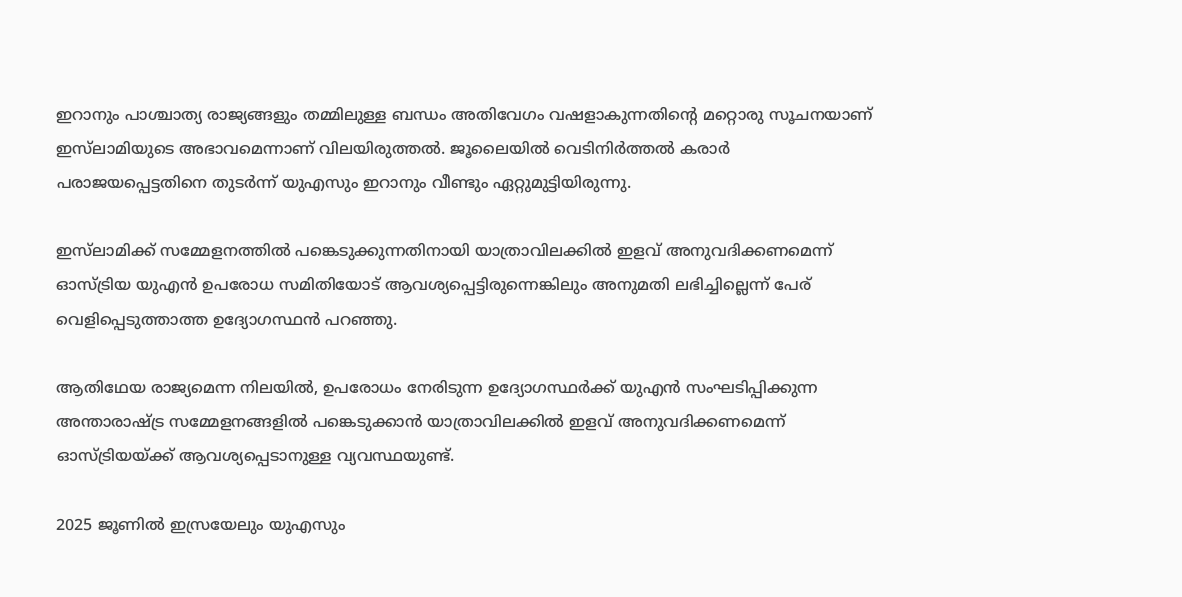ഇറാനും പാശ്ചാത്യ രാജ്യങ്ങളും തമ്മിലുള്ള ബന്ധം അതിവേഗം വഷളാകുന്നതിന്‍റെ മറ്റൊരു സൂചനയാണ് ഇസ്‌ലാമിയുടെ അഭാവമെന്നാണ് വിലയിരുത്തൽ. ജൂലൈയിൽ വെടിനിർത്തൽ കരാർ പരാജയപ്പെട്ടതിനെ തുടർന്ന് യുഎസും ഇറാനും വീണ്ടും ഏറ്റുമുട്ടിയിരുന്നു.

ഇസ്‌ലാമിക്ക് സമ്മേളനത്തിൽ പങ്കെടുക്കുന്നതിനായി യാത്രാവിലക്കിൽ ഇളവ് അനുവദിക്കണമെന്ന് ഓസ്ട്രിയ യുഎൻ ഉപരോധ സമിതിയോട് ആവശ്യപ്പെട്ടിരുന്നെങ്കിലും അനുമതി ലഭിച്ചില്ലെന്ന് പേര് വെളിപ്പെടുത്താത്ത ഉദ്യോഗസ്ഥൻ പറഞ്ഞു.

ആതിഥേയ രാജ്യമെന്ന നിലയിൽ, ഉപരോധം നേരിടുന്ന ഉദ്യോഗസ്ഥർക്ക് യുഎൻ സംഘടിപ്പിക്കുന്ന അന്താരാഷ്ട്ര സമ്മേളനങ്ങളിൽ പങ്കെടുക്കാൻ യാത്രാവിലക്കിൽ ഇളവ് അനുവദിക്കണമെന്ന് ഓസ്ട്രിയയ്ക്ക് ആവശ്യപ്പെടാനുള്ള വ്യവസ്ഥയുണ്ട്.

2025 ജൂണിൽ ഇസ്രയേലും യുഎസും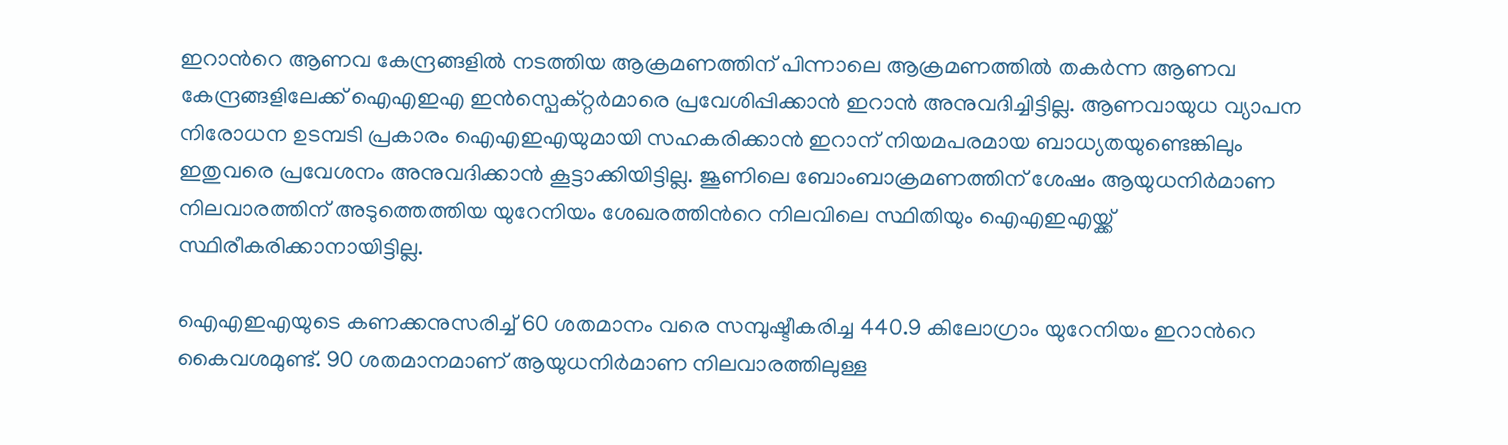ഇറാന്‍റെ ആണവ കേന്ദ്രങ്ങളിൽ നടത്തിയ ആക്രമണത്തിന് പിന്നാലെ ആക്രമണത്തിൽ തകർന്ന ആണവ കേന്ദ്രങ്ങളിലേക്ക് ഐഎഇഎ ഇൻസ്പെക്റ്റർമാരെ പ്രവേശിപ്പിക്കാൻ ഇറാൻ അനുവദിച്ചിട്ടില്ല. ആണവായുധ വ്യാപന നിരോധന ഉടമ്പടി പ്രകാരം ഐഎഇഎയുമായി സഹകരിക്കാൻ ഇറാന് നിയമപരമായ ബാധ്യതയുണ്ടെങ്കിലും ഇതുവരെ പ്രവേശനം അനുവദിക്കാൻ കൂട്ടാക്കിയിട്ടില്ല. ജൂണിലെ ബോംബാക്രമണത്തിന് ശേഷം ആയുധനിർമാണ നിലവാരത്തിന് അടുത്തെത്തിയ യുറേനിയം ശേഖരത്തിന്‍റെ നിലവിലെ സ്ഥിതിയും ഐഎഇഎയ്ക്ക് സ്ഥിരീകരിക്കാനായിട്ടില്ല.

ഐഎഇഎയുടെ കണക്കനുസരിച്ച് 60 ശതമാനം വരെ സമ്പുഷ്ടീകരിച്ച 440.9 കിലോഗ്രാം യുറേനിയം ഇറാന്‍റെ കൈവശമുണ്ട്. 90 ശതമാനമാണ് ആയുധനിർമാണ നിലവാരത്തിലുള്ള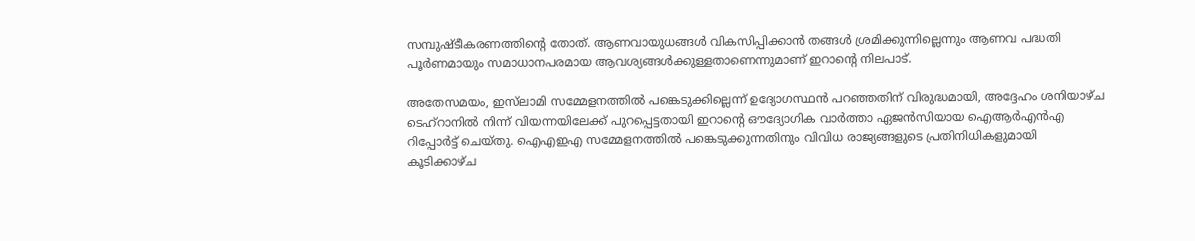സമ്പുഷ്ടീകരണത്തിന്‍റെ തോത്. ആണവായുധങ്ങൾ വികസിപ്പിക്കാൻ തങ്ങൾ ശ്രമിക്കുന്നില്ലെന്നും ആണവ പദ്ധതി പൂർണമായും സമാധാനപരമായ ആവശ്യങ്ങൾക്കുള്ളതാണെന്നുമാണ് ഇറാന്‍റെ നിലപാട്.

അതേസമയം, ഇസ്‌ലാമി സമ്മേളനത്തിൽ പങ്കെടുക്കില്ലെന്ന് ഉദ്യോഗസ്ഥൻ പറഞ്ഞതിന് വിരുദ്ധമായി, അദ്ദേഹം ശനിയാഴ്ച ടെഹ്‌റാനിൽ നിന്ന് വിയന്നയിലേക്ക് പുറപ്പെട്ടതായി ഇറാന്‍റെ ഔദ്യോഗിക വാർത്താ ഏജൻസിയായ ഐആർഎൻഎ റിപ്പോർട്ട് ചെയ്തു. ഐഎഇഎ സമ്മേളനത്തിൽ പങ്കെടുക്കുന്നതിനും വിവിധ രാജ്യങ്ങളുടെ പ്രതിനിധികളുമായി കൂടിക്കാഴ്ച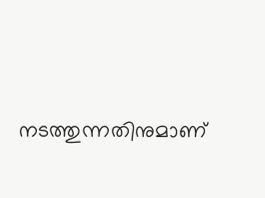നടത്തുന്നതിനുമാണ്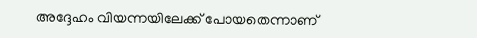അദ്ദേഹം വിയന്നയിലേക്ക് പോയതെന്നാണ്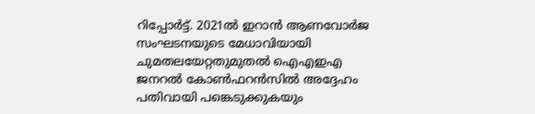റിപ്പോർട്ട്. 2021ൽ ഇറാൻ ആണവോർജ സംഘടനയുടെ മേധാവിയായി ചുമതലയേറ്റതുമുതൽ ഐഎഇഎ ജനറൽ കോൺഫറൻസിൽ അദ്ദേഹം പതിവായി പങ്കെടുക്കുകയും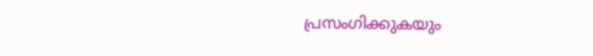പ്രസംഗിക്കുകയും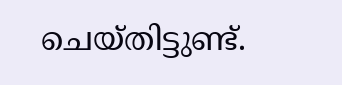ചെയ്തിട്ടുണ്ട്.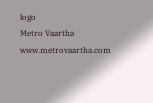logo
Metro Vaartha
www.metrovaartha.com